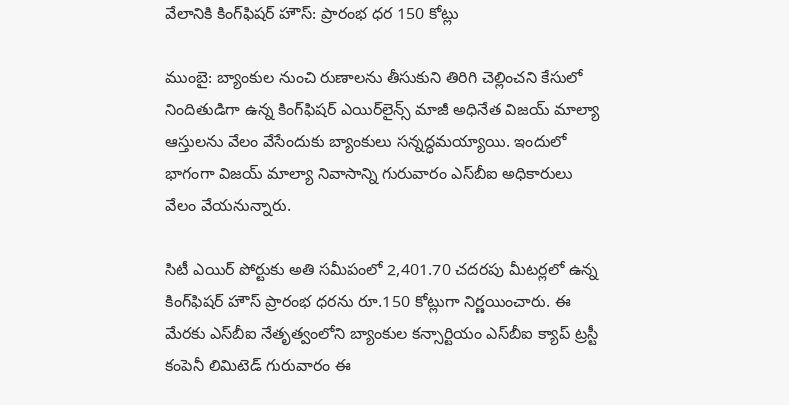వేలానికి కింగ్‌ఫిషర్ హౌస్: ప్రారంభ ధర 150 కోట్లు

ముంబై: బ్యాంకుల నుంచి రుణాలను తీసుకుని తిరిగి చెల్లించని కేసులో నిందితుడిగా ఉన్న కింగ్‌ఫిషర్ ఎయిర్‌లైన్స్ మాజీ అధినేత విజయ్ మాల్యా ఆస్తులను వేలం వేసేందుకు బ్యాంకులు సన్నద్ధమయ్యాయి. ఇందులో భాగంగా విజయ్ మాల్యా నివాసాన్ని గురువారం ఎస్‌బీఐ అధికారులు వేలం వేయనున్నారు.

సిటీ ఎయిర్ పోర్టు‌కు అతి సమీపంలో 2,401.70 చదరపు మీటర్లలో ఉన్న కింగ్‌ఫిషర్ హౌస్‌ ప్రారంభ ధరను రూ.150 కోట్లుగా నిర్ణయించారు. ఈ మేరకు ఎస్‌బీఐ నేతృత్వంలోని బ్యాంకుల కన్సార్టియం ఎస్‌బీఐ క్యాప్ ట్రస్టీ కంపెనీ లిమిటెడ్ గురువారం ఈ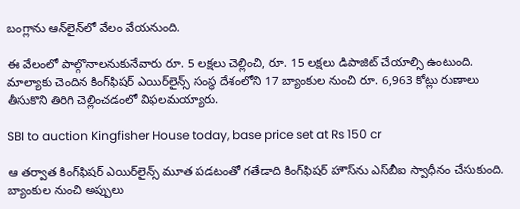బంగ్లాను ఆన్‌లైన్‌లో వేలం వేయనుంది.

ఈ వేలంలో పాల్గొనాలనుకునేవారు రూ. 5 లక్షలు చెల్లించి, రూ. 15 లక్షలు డిపాజిట్ చేయాల్సి ఉంటుంది. మాల్యాకు చెందిన కింగ్‌‌ఫిషర్ ఎయిర్‌లైన్స్ సంస్థ దేశంలోని 17 బ్యాంకుల నుంచి రూ. 6,963 కోట్లు రుణాలు తీసుకొని తిరిగి చెల్లించడంలో విఫలమయ్యారు.

SBI to auction Kingfisher House today, base price set at Rs 150 cr

ఆ తర్వాత కింగ్‌ఫిషర్ ఎయిర్‌లైన్స్ మూత పడటంతో గతేడాది కింగ్‌ఫిషర్ హౌస్‌ను ఎస్‌బీఐ స్వాధీనం చేసుకుంది. బ్యాంకుల నుంచి అప్పులు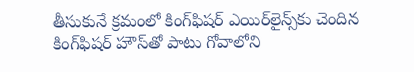తీసుకునే క్రమంలో కింగ్‌ఫిషర్ ఎయిర్‌లైన్స్‌కు చెందిన కింగ్‌ఫిషర్ హౌస్‌తో పాటు గోవాలోని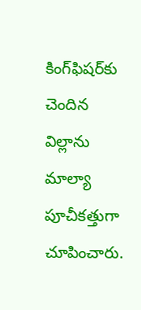కింగ్‌ఫిషర్‌కు చెందిన విల్లాను మాల్యా పూచీకత్తుగా చూపించారు.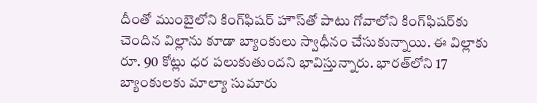దీంతో ముంబైలోని కింగ్‌ఫిషర్ హౌస్‌తో పాటు గోవాలోని కింగ్‌ఫిషర్‌కు చెందిన విల్లాను కూడా బ్యాంకులు స్వాధీనం చేసుకున్నాయి. ఈ విల్లాకు రూ. 90 కోట్లు ధర పలుకుతుందని భావిస్తున్నారు. భారత్‌లోని 17 బ్యాంకులకు మాల్యా సుమారు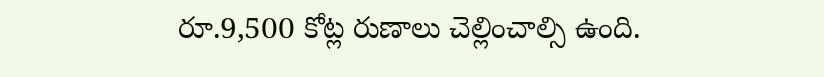రూ.9,500 కోట్ల రుణాలు చెల్లించాల్సి ఉంది.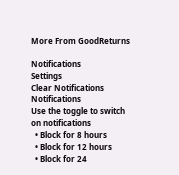More From GoodReturns

Notifications
Settings
Clear Notifications
Notifications
Use the toggle to switch on notifications
  • Block for 8 hours
  • Block for 12 hours
  • Block for 24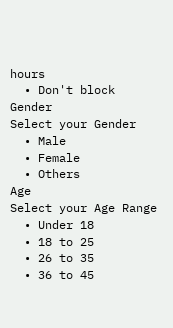hours
  • Don't block
Gender
Select your Gender
  • Male
  • Female
  • Others
Age
Select your Age Range
  • Under 18
  • 18 to 25
  • 26 to 35
  • 36 to 45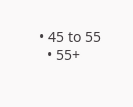• 45 to 55
  • 55+